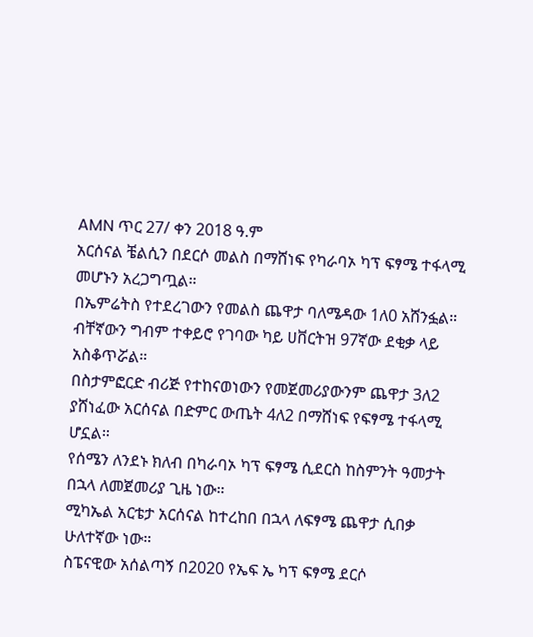AMN ጥር 27/ ቀን 2018 ዓ.ም
አርሰናል ቼልሲን በደርሶ መልስ በማሸነፍ የካራባኦ ካፕ ፍፃሜ ተፋላሚ መሆኑን አረጋግጧል።
በኤምሬትስ የተደረገውን የመልስ ጨዋታ ባለሜዳው 1ለ0 አሸንፏል። ብቸኛውን ግብም ተቀይሮ የገባው ካይ ሀቨርትዝ 97ኛው ደቂቃ ላይ አስቆጥሯል።
በስታምፎርድ ብሪጅ የተከናወነውን የመጀመሪያውንም ጨዋታ 3ለ2 ያሸነፈው አርሰናል በድምር ውጤት 4ለ2 በማሸነፍ የፍፃሜ ተፋላሚ ሆኗል።
የሰሜን ለንደኑ ክለብ በካራባኦ ካፕ ፍፃሜ ሲደርስ ከስምንት ዓመታት በኋላ ለመጀመሪያ ጊዜ ነው።
ሚካኤል አርቴታ አርሰናል ከተረከበ በኋላ ለፍፃሜ ጨዋታ ሲበቃ ሁለተኛው ነው።
ስፔናዊው አሰልጣኝ በ2020 የኤፍ ኤ ካፕ ፍፃሜ ደርሶ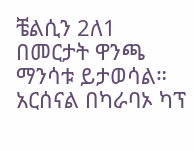ቼልሲን 2ለ1 በመርታት ዋንጫ ማንሳቱ ይታወሳል።
አርሰናል በካራባኦ ካፕ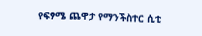የፍፃሜ ጨዋታ የማንችስተር ሲቲ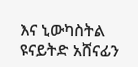እና ኒውካስትል ዩናይትድ አሸናፊን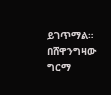ይገጥማል።
በሸዋንግዛው ግርማ